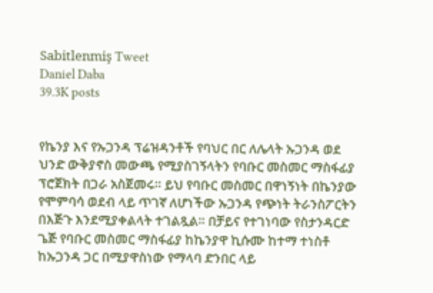Sabitlenmiş Tweet
Daniel Daba
39.3K posts


የኬንያ እና የኡጋንዳ ፕሬዝዳንቶች የባህር በር ለሌላት ኡጋንዳ ወደ ህንድ ውቅያኖስ መውጫ የሚያስገኝላትን የባቡር መስመር ማስፋፊያ ፕሮጀክት በጋራ አስጀመሩ። ይህ የባቡር መስመር በዋነኝነት በኬንያው የሞምባሳ ወደብ ላይ ጥገኛ ለሆነችው ኡጋንዳ የጭነት ትራንስፖርትን በእጅጉ እንደሚያቀልላት ተገልጿል። በቻይና የተገነባው የስታንዳርድ ጌጅ የባቡር መስመር ማስፋፊያ ከኬንያዋ ኪሱሙ ከተማ ተነስቶ ከኡጋንዳ ጋር በሚያዋስነው የማላባ ድንበር ላይ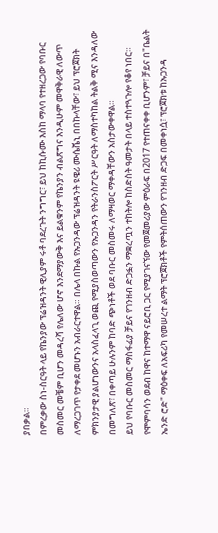ያበቃል።
በምረቃው ስነ-ስርዓት ላይ የኬንያው ፕሬዝዳንት ዊሊያም ሩቶ ባደረጉት ንግግር፣ ይህ ከኪሱሙ እስከ ማላባ የተዘረጋው የባቡር መስመር መቼም ቢሆን መዳረሻ የሌለው ሆኖ እንደማያውቅ እና ይልቁንም የኬንያን ብልጽግና እንዲሁም መዋቅራዊ ለውጥ ለማረጋገጥ የታቀደ መሆኑን አብራርተዋል። በሌላ በኩል የኡጋንዳው ፕሬዝዳንት ዩዌሪ ሙሴቬኒ በበኩላቸው፣ ይህ ፕሮጀክት ምክንያታዊ ያልሆነውንና አላስፈላጊ ወጪ የሚያስወጣውን የኡጋንዳን የትራንስፖርት ሥርዓት ለማስተካከል ትልቅ ሚና እንዳለው በመግለጽ፣ በቀጣይ ሁሉንም ከባድ ጭነቶች ወደ ባቡር መስመሩ ለማዛወር ማቀዳቸውን አስታውቀዋል።
ይህ የባቡር መስመር ማስፋፊያ ቻይና የገንዘብ ድጋፏን ማቋረጧን ተከትሎ ከስድስት ዓመታት በላይ ተስተጓጉሎ የቆየ ነበር። የሞምባሳን ወደብ ከዋና ከተማዋ ናይሮቢ ጋር የሚያገናኘው የመጀመሪያው ምዕራፍ በ2017 የተጠናቀቀ ቢሆንም፣ ቻይና በ"ቤልት ኤንድ ሮድ" ማዕቀፍ ለአፍሪካ የመሠረተ ልማት ፕሮጀክቶች የምትሰጠውን የገንዘብ ድጋፍ በመቀነሷ፣ ፕሮጀክቱ ከኡጋንዳ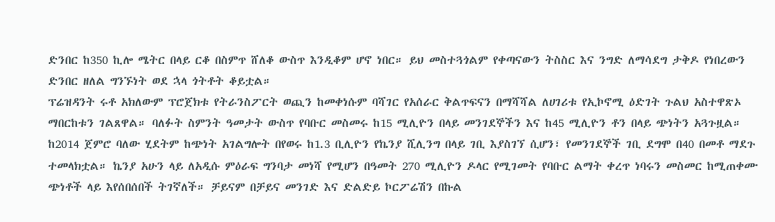ድንበር ከ350 ኪሎ ሜትር በላይ ርቆ በስምጥ ሸለቆ ውስጥ እንዲቆም ሆኖ ነበር። ይህ መስተጓጎልም የቀጣናውን ትስስር እና ንግድ ለማሳደግ ታቅዶ የነበረውን ድንበር ዘለል ግንኙነት ወደ ኋላ ጎትቶት ቆይቷል።
ፕሬዝዳንት ሩቶ አክለውም ፕሮጀክቱ የትራንስፖርት ወጪን ከመቀነሱም ባሻገር የአሰራር ቅልጥፍናን በማሻሻል ለሀገሪቱ የኢኮኖሚ ዕድገት ጉልህ አስተዋጽኦ ማበርከቱን ገልጸዋል። ባለፉት ስምንት ዓመታት ውስጥ የባቡር መስመሩ ከ15 ሚሊዮን በላይ መንገደኞችን እና ከ45 ሚሊዮን ቶን በላይ ጭነትን አጓጉዟል። ከ2014 ጀምሮ ባለው ሂደትም ከጭነት አገልግሎት በየወሩ ከ1.3 ቢሊዮን የኬንያ ሺሊንግ በላይ ገቢ እያስገኘ ሲሆን፣ የመንገደኞች ገቢ ደግሞ በ40 በመቶ ማደጉ ተመላክቷል። ኬንያ አሁን ላይ ለአዲሱ ምዕራፍ ግንባታ መነሻ የሚሆን በዓመት 270 ሚሊዮን ዶላር የሚገመት የባቡር ልማት ቀረጥ ነባሩን መስመር ከሚጠቀሙ ጭነቶች ላይ እየሰበሰበች ትገኛለች። ቻይናም በቻይና መንገድ እና ድልድይ ኮርፖሬሽን በኩል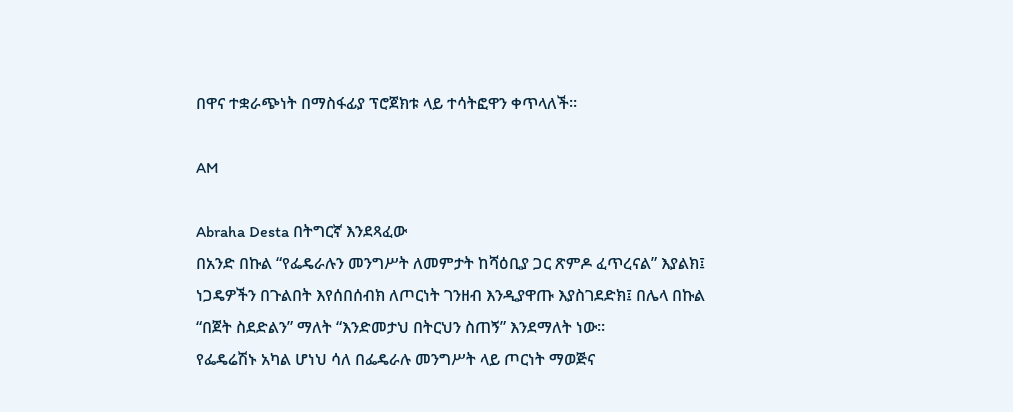በዋና ተቋራጭነት በማስፋፊያ ፕሮጀክቱ ላይ ተሳትፎዋን ቀጥላለች።

AM

Abraha Desta በትግርኛ እንደጻፈው
በአንድ በኩል “የፌዴራሉን መንግሥት ለመምታት ከሻዕቢያ ጋር ጽምዶ ፈጥረናል” እያልክ፤ ነጋዴዎችን በጉልበት እየሰበሰብክ ለጦርነት ገንዘብ እንዲያዋጡ እያስገደድክ፤ በሌላ በኩል “በጀት ስደድልን” ማለት “እንድመታህ በትርህን ስጠኝ” እንደማለት ነው።
የፌዴሬሽኑ አካል ሆነህ ሳለ በፌዴራሉ መንግሥት ላይ ጦርነት ማወጅና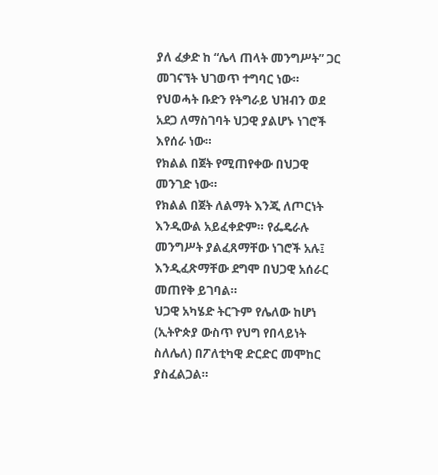ያለ ፈቃድ ከ “ሌላ ጠላት መንግሥት” ጋር መገናኘት ህገወጥ ተግባር ነው።
የህወሓት ቡድን የትግራይ ህዝብን ወደ አደጋ ለማስገባት ህጋዊ ያልሆኑ ነገሮች እየሰራ ነው።
የክልል በጀት የሚጠየቀው በህጋዊ መንገድ ነው።
የክልል በጀት ለልማት እንጂ ለጦርነት እንዲውል አይፈቀድም። የፌዴራሉ መንግሥት ያልፈጸማቸው ነገሮች አሉ፤ እንዲፈጽማቸው ደግሞ በህጋዊ አሰራር መጠየቅ ይገባል።
ህጋዊ አካሄድ ትርጉም የሌለው ከሆነ (ኢትዮጵያ ውስጥ የህግ የበላይነት ስለሌለ) በፖለቲካዊ ድርድር መሞከር ያስፈልጋል።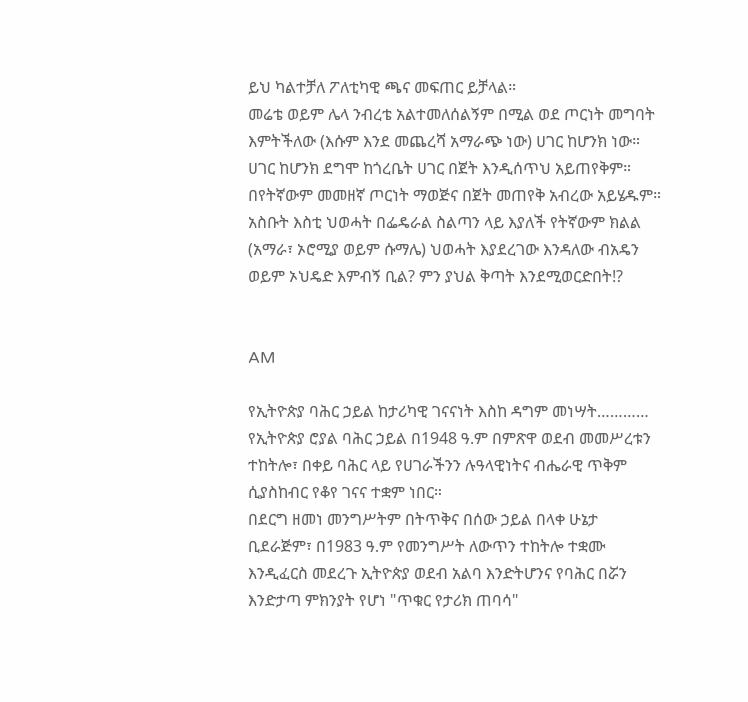ይህ ካልተቻለ ፖለቲካዊ ጫና መፍጠር ይቻላል።
መሬቴ ወይም ሌላ ንብረቴ አልተመለሰልኝም በሚል ወደ ጦርነት መግባት እምትችለው (እሱም እንደ መጨረሻ አማራጭ ነው) ሀገር ከሆንክ ነው።
ሀገር ከሆንክ ደግሞ ከጎረቤት ሀገር በጀት እንዲሰጥህ አይጠየቅም።
በየትኛውም መመዘኛ ጦርነት ማወጅና በጀት መጠየቅ አብረው አይሄዱም።
አስቡት እስቲ ህወሓት በፌዴራል ስልጣን ላይ እያለች የትኛውም ክልል (አማራ፣ ኦሮሚያ ወይም ሱማሌ) ህወሓት እያደረገው እንዳለው ብአዴን ወይም ኦህዴድ እምብኝ ቢል? ምን ያህል ቅጣት እንደሚወርድበት!?


AM

የኢትዮጵያ ባሕር ኃይል ከታሪካዊ ገናናነት እስከ ዳግም መነሣት…………
የኢትዮጵያ ሮያል ባሕር ኃይል በ1948 ዓ.ም በምጽዋ ወደብ መመሥረቱን ተከትሎ፣ በቀይ ባሕር ላይ የሀገራችንን ሉዓላዊነትና ብሔራዊ ጥቅም ሲያስከብር የቆየ ገናና ተቋም ነበር።
በደርግ ዘመነ መንግሥትም በትጥቅና በሰው ኃይል በላቀ ሁኔታ ቢደራጅም፣ በ1983 ዓ.ም የመንግሥት ለውጥን ተከትሎ ተቋሙ እንዲፈርስ መደረጉ ኢትዮጵያ ወደብ አልባ እንድትሆንና የባሕር በሯን እንድታጣ ምክንያት የሆነ "ጥቁር የታሪክ ጠባሳ"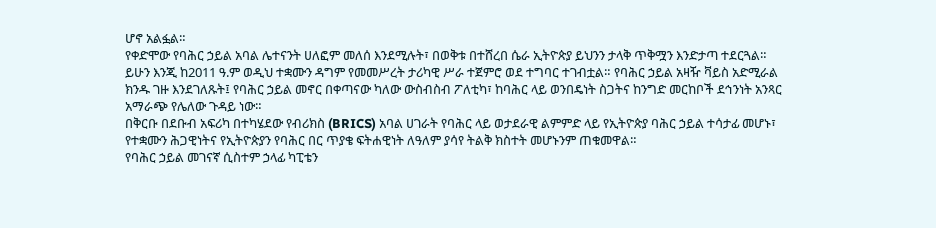ሆኖ አልፏል።
የቀድሞው የባሕር ኃይል አባል ሌተናንት ሀለፎም መለሰ እንደሚሉት፣ በወቅቱ በተሸረበ ሴራ ኢትዮጵያ ይህንን ታላቅ ጥቅሟን እንድታጣ ተደርጓል።
ይሁን እንጂ ከ2011 ዓ.ም ወዲህ ተቋሙን ዳግም የመመሥረት ታሪካዊ ሥራ ተጀምሮ ወደ ተግባር ተገብቷል። የባሕር ኃይል አዛዥ ቫይስ አድሚራል ክንዱ ገዙ እንደገለጹት፤ የባሕር ኃይል መኖር በቀጣናው ካለው ውስብስብ ፖለቲካ፣ ከባሕር ላይ ወንበዴነት ስጋትና ከንግድ መርከቦች ደኅንነት አንጻር አማራጭ የሌለው ጉዳይ ነው።
በቅርቡ በደቡብ አፍሪካ በተካሄደው የብሪክስ (BRICS) አባል ሀገራት የባሕር ላይ ወታደራዊ ልምምድ ላይ የኢትዮጵያ ባሕር ኃይል ተሳታፊ መሆኑ፣ የተቋሙን ሕጋዊነትና የኢትዮጵያን የባሕር በር ጥያቄ ፍትሐዊነት ለዓለም ያሳየ ትልቅ ክስተት መሆኑንም ጠቁመዋል።
የባሕር ኃይል መገናኛ ሲስተም ኃላፊ ካፒቴን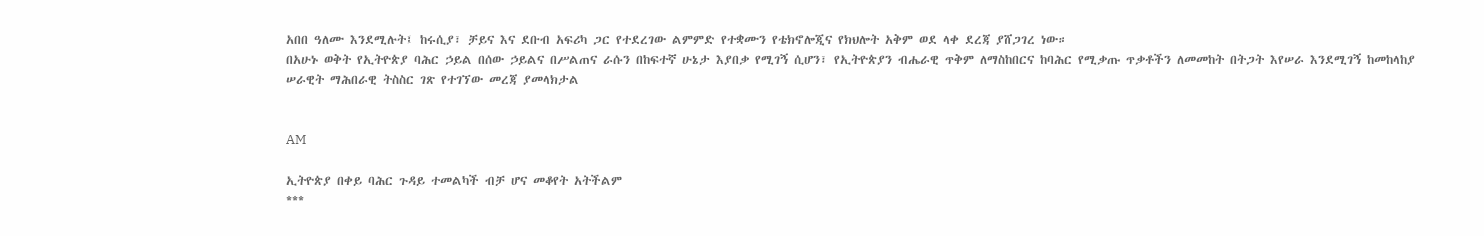አበበ ዓለሙ እንደሚሉት፤ ከሩሲያ፣ ቻይና እና ደቡብ አፍሪካ ጋር የተደረገው ልምምድ የተቋሙን የቴክኖሎጂና የክህሎት አቅም ወደ ላቀ ደረጃ ያሸጋገረ ነው።
በአሁኑ ወቅት የኢትዮጵያ ባሕር ኃይል በሰው ኃይልና በሥልጠና ራሱን በከፍተኛ ሁኔታ እያበቃ የሚገኝ ሲሆን፣ የኢትዮጵያን ብሔራዊ ጥቅም ለማስከበርና ከባሕር የሚቃጡ ጥቃቶችን ለመመከት በትጋት እየሠራ እንደሚገኝ ከመከላከያ ሠራዊት ማሕበራዊ ትስስር ገጽ የተገኘው መረጃ ያመላክታል


AM

ኢትዮጵያ በቀይ ባሕር ጉዳይ ተመልካች ብቻ ሆና መቆየት አትችልም
***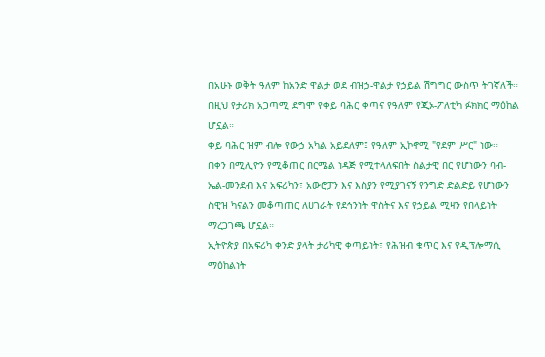በአሁኑ ወቅት ዓለም ከአንድ ዋልታ ወደ ብዝኃ-ዋልታ የኃይል ሽግግር ውስጥ ትገኛለች። በዚህ የታሪክ አጋጣሚ ደግሞ የቀይ ባሕር ቀጣና የዓለም የጂኦ-ፖለቲካ ፉክክር ማዕከል ሆኗል።
ቀይ ባሕር ዝም ብሎ የውኃ አካል አይደለም፤ የዓለም ኢኮኖሚ "የደም ሥር" ነው።
በቀን በሚሊዮን የሚቆጠር በርሜል ነዳጅ የሚተላለፍበት ስልታዊ በር የሆነውን ባብ-ኤል-መንደብ እና አፍሪካን፣ አውሮፓን እና እስያን የሚያገናኝ የንግድ ድልድይ የሆነውን ስዊዝ ካናልን መቆጣጠር ለሀገራት የደኅንነት ዋስትና እና የኃይል ሚዛን የበላይነት ማረጋገጫ ሆኗል።
ኢትዮጵያ በአፍሪካ ቀንድ ያላት ታሪካዊ ቀጣይነት፣ የሕዝብ ቁጥር እና የዲፕሎማሲ ማዕከልነት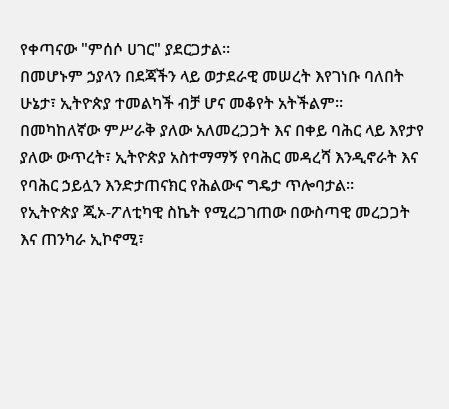የቀጣናው "ምሰሶ ሀገር" ያደርጋታል።
በመሆኑም ኃያላን በደጃችን ላይ ወታደራዊ መሠረት እየገነቡ ባለበት ሁኔታ፣ ኢትዮጵያ ተመልካች ብቻ ሆና መቆየት አትችልም።
በመካከለኛው ምሥራቅ ያለው አለመረጋጋት እና በቀይ ባሕር ላይ እየታየ ያለው ውጥረት፣ ኢትዮጵያ አስተማማኝ የባሕር መዳረሻ እንዲኖራት እና የባሕር ኃይሏን እንድታጠናክር የሕልውና ግዴታ ጥሎባታል።
የኢትዮጵያ ጂኦ-ፖለቲካዊ ስኬት የሚረጋገጠው በውስጣዊ መረጋጋት እና ጠንካራ ኢኮኖሚ፣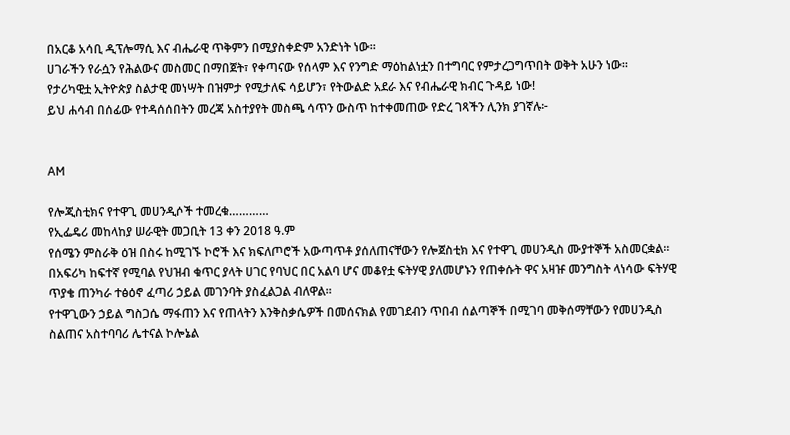በአርቆ አሳቢ ዲፕሎማሲ እና ብሔራዊ ጥቅምን በሚያስቀድም አንድነት ነው።
ሀገራችን የራሷን የሕልውና መስመር በማበጀት፣ የቀጣናው የሰላም እና የንግድ ማዕከልነቷን በተግባር የምታረጋግጥበት ወቅት አሁን ነው።
የታሪካዊቷ ኢትዮጵያ ስልታዊ መነሣት በዝምታ የሚታለፍ ሳይሆን፣ የትውልድ አደራ እና የብሔራዊ ክብር ጉዳይ ነው!
ይህ ሐሳብ በሰፊው የተዳሰሰበትን መረጃ አስተያየት መስጫ ሳጥን ውስጥ ከተቀመጠው የድረ ገጻችን ሊንክ ያገኛሉ፦


AM

የሎጂስቲክና የተዋጊ መሀንዲሶች ተመረቁ…………
የኢፌዴሪ መከላከያ ሠራዊት መጋቢት 13 ቀን 2018 ዓ.ም
የሰሜን ምስራቅ ዕዝ በስሩ ከሚገኙ ኮሮች እና ክፍለጦሮች አውጣጥቶ ያሰለጠናቸውን የሎጀስቲክ እና የተዋጊ መሀንዲስ ሙያተኞች አስመርቋል።
በአፍሪካ ከፍተኛ የሚባል የህዝብ ቁጥር ያላት ሀገር የባህር በር አልባ ሆና መቆየቷ ፍትሃዊ ያለመሆኑን የጠቀሱት ዋና አዛዡ መንግስት ላነሳው ፍትሃዊ ጥያቄ ጠንካራ ተፅዕኖ ፈጣሪ ኃይል መገንባት ያስፈልጋል ብለዋል።
የተዋጊውን ኃይል ግስጋሴ ማፋጠን እና የጠላትን እንቅስቃሴዎች በመሰናክል የመገደብን ጥበብ ሰልጣኞች በሚገባ መቅሰማቸውን የመሀንዲስ ስልጠና አስተባባሪ ሌተናል ኮሎኔል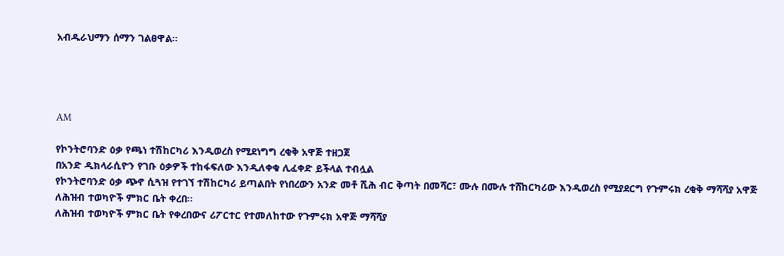አብዱራህማን ሰማን ገልፀዋል።




AM

የኮንትሮባንድ ዕቃ የጫነ ተሽከርካሪ እንዲወረስ የሚደነግግ ረቂቅ አዋጅ ተዘጋጀ
በአንድ ዲክላራሲዮን የገቡ ዕቃዎች ተከፋፍለው እንዲለቀቁ ሊፈቀድ ይችላል ተብሏል
የኮንትሮባንድ ዕቃ ጭኖ ሲጓዝ የተገኘ ተሽከርካሪ ይጣልበት የነበረውን አንድ መቶ ሺሕ ብር ቅጣት በመሻር፣ ሙሉ በሙሉ ተሸከርካሪው እንዲወረስ የሚያደርግ የጉምሩክ ረቂቅ ማሻሻያ አዋጅ ለሕዝብ ተወካዮች ምክር ቤት ቀረበ፡፡
ለሕዝብ ተወካዮች ምክር ቤት የቀረበውና ሪፖርተር የተመለከተው የጉምሩክ አዋጅ ማሻሻያ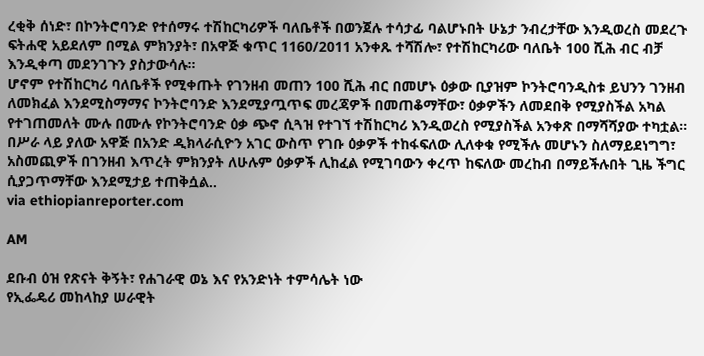ረቂቅ ሰነድ፣ በኮንትሮባንድ የተሰማሩ ተሽከርካሪዎች ባለቤቶች በወንጀሉ ተሳታፊ ባልሆኑበት ሁኔታ ንብረታቸው እንዲወረስ መደረጉ ፍትሐዊ አይደለም በሚል ምክንያት፣ በአዋጅ ቁጥር 1160/2011 አንቀጹ ተሻሽሎ፣ የተሽከርካሪው ባለቤት 100 ሺሕ ብር ብቻ እንዲቀጣ መደንገጉን ያስታውሳሉ።
ሆኖም የተሽከርካሪ ባለቤቶች የሚቀጡት የገንዘብ መጠን 100 ሺሕ ብር በመሆኑ ዕቃው ቢያዝም ኮንትሮባንዲስቱ ይህንን ገንዘብ ለመክፈል እንደሚስማማና ኮንትሮባንድ እንደሚያጧጥፍ መረጃዎች በመጠቆማቸው፣ ዕቃዎችን ለመደበቅ የሚያስችል አካል የተገጠመለት ሙሉ በሙሉ የኮንትሮባንድ ዕቃ ጭኖ ሲጓዝ የተገኘ ተሽከርካሪ እንዲወረስ የሚያስችል አንቀጽ በማሻሻያው ተካቷል።
በሥራ ላይ ያለው አዋጅ በአንድ ዲክላራሲዮን አገር ውስጥ የገቡ ዕቃዎች ተከፋፍለው ሊለቀቁ የሚችሉ መሆኑን ስለማይደነግግ፣ አስመጪዎች በገንዘብ እጥረት ምክንያት ለሁሉም ዕቃዎች ሊከፈል የሚገባውን ቀረጥ ከፍለው መረከብ በማይችሉበት ጊዜ ችግር ሲያጋጥማቸው እንደሚታይ ተጠቅሷል..
via ethiopianreporter.com

AM

ደቡብ ዕዝ የጽናት ቅኝት፣ የሐገራዊ ወኔ እና የአንድነት ተምሳሌት ነው
የኢፌዴሪ መከላከያ ሠራዊት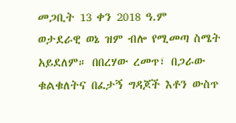መጋቢት 13 ቀን 2018 ዓ.ም
ወታደራዊ ወኔ ዝም ብሎ የሚመጣ ስሜት አይደለም። በበረሃው ረመጥ፣ በጋራው ቁልቁለትና በፈታኝ ግዳጆች እቶን ውስጥ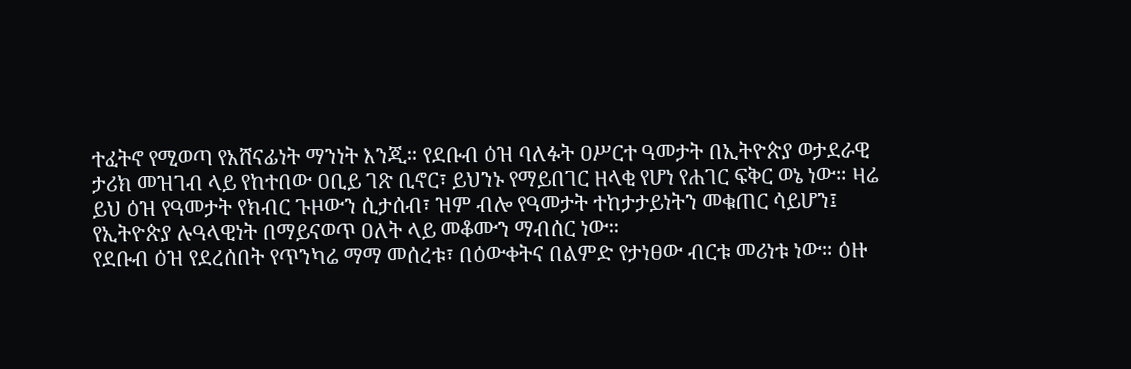ተፈትኖ የሚወጣ የአሸናፊነት ማንነት እንጂ። የደቡብ ዕዝ ባለፉት ዐሥርተ ዓመታት በኢትዮጵያ ወታደራዊ ታሪክ መዝገብ ላይ የከተበው ዐቢይ ገጽ ቢኖር፣ ይህንኑ የማይበገር ዘላቂ የሆነ የሐገር ፍቅር ወኔ ነው። ዛሬ ይህ ዕዝ የዓመታት የክብር ጉዞውን ሲታሰብ፣ ዝም ብሎ የዓመታት ተከታታይነትን መቁጠር ሳይሆን፤ የኢትዮጵያ ሉዓላዊነት በማይናወጥ ዐለት ላይ መቆሙን ማብሰር ነው።
የደቡብ ዕዝ የደረሰበት የጥንካሬ ማማ መሰረቱ፣ በዕውቀትና በልምድ የታነፀው ብርቱ መሪነቱ ነው። ዕዙ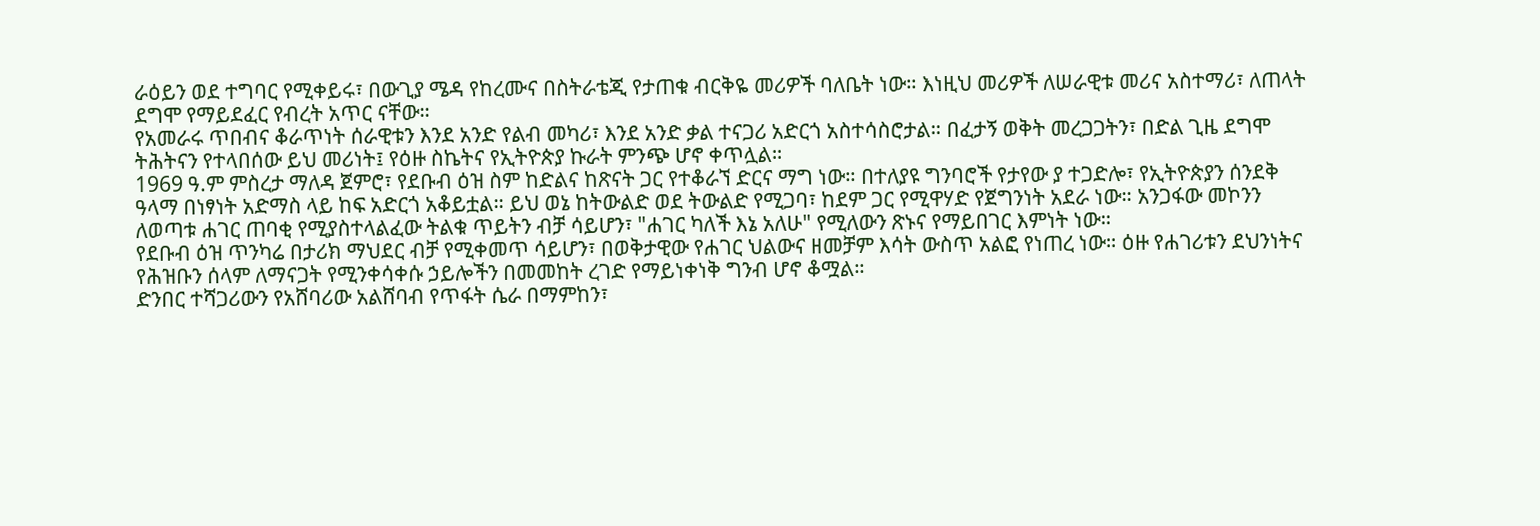ራዕይን ወደ ተግባር የሚቀይሩ፣ በውጊያ ሜዳ የከረሙና በስትራቴጂ የታጠቁ ብርቅዬ መሪዎች ባለቤት ነው። እነዚህ መሪዎች ለሠራዊቱ መሪና አስተማሪ፣ ለጠላት ደግሞ የማይደፈር የብረት አጥር ናቸው።
የአመራሩ ጥበብና ቆራጥነት ሰራዊቱን እንደ አንድ የልብ መካሪ፣ እንደ አንድ ቃል ተናጋሪ አድርጎ አስተሳስሮታል። በፈታኝ ወቅት መረጋጋትን፣ በድል ጊዜ ደግሞ ትሕትናን የተላበሰው ይህ መሪነት፤ የዕዙ ስኬትና የኢትዮጵያ ኩራት ምንጭ ሆኖ ቀጥሏል።
1969 ዓ.ም ምስረታ ማለዳ ጀምሮ፣ የደቡብ ዕዝ ስም ከድልና ከጽናት ጋር የተቆራኘ ድርና ማግ ነው። በተለያዩ ግንባሮች የታየው ያ ተጋድሎ፣ የኢትዮጵያን ሰንደቅ ዓላማ በነፃነት አድማስ ላይ ከፍ አድርጎ አቆይቷል። ይህ ወኔ ከትውልድ ወደ ትውልድ የሚጋባ፣ ከደም ጋር የሚዋሃድ የጀግንነት አደራ ነው። አንጋፋው መኮንን ለወጣቱ ሐገር ጠባቂ የሚያስተላልፈው ትልቁ ጥይትን ብቻ ሳይሆን፣ "ሐገር ካለች እኔ አለሁ" የሚለውን ጽኑና የማይበገር እምነት ነው።
የደቡብ ዕዝ ጥንካሬ በታሪክ ማህደር ብቻ የሚቀመጥ ሳይሆን፣ በወቅታዊው የሐገር ህልውና ዘመቻም እሳት ውስጥ አልፎ የነጠረ ነው። ዕዙ የሐገሪቱን ደህንነትና የሕዝቡን ሰላም ለማናጋት የሚንቀሳቀሱ ኃይሎችን በመመከት ረገድ የማይነቀነቅ ግንብ ሆኖ ቆሟል።
ድንበር ተሻጋሪውን የአሸባሪው አልሸባብ የጥፋት ሴራ በማምከን፣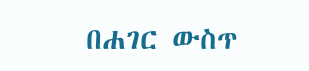በሐገር ውስጥ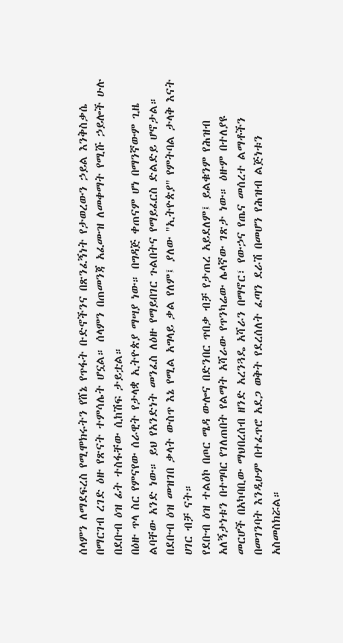ሰላምን ለማደፍረስ የሚሞክሩትን የሸኔ የጥፋት ቡድኖችንና በጽንፈኝነት የታወረውን ኃይል እንቅስቃሴ በማርገብ ረገድ ዕዙ የጽናት ተምሳሌት ሆኗል። ሰላምን በጠመንጃ አፈሙዝ ለመቀማት የሚሹ ኃይሎች ሁሉ በደቡብ ዕዝ ፊት ተስፋቸው ሲከሽፍ ታይቷል።
በዕዙ ጥላ ስር የምናየው ሰራዊት የታላቋ ኢትዮጵያ ማሣያ ነው። በግዳጅ ቀጠናም ሆነ በማንኛውም ጊዜ ልባቸው አንድ ነው። ይህ የአንድነት መንፈስ ለዕዙ የማይበገር ጉልበትና የማይፈርስ ድልድይ ሆኖታል። በደቡብ ዕዝ መዝገበ ቃላት ውስጥ እኔ የሚል አግላይ ቃል የለም፤ ያለው "ኢትዮጵያ" የምትባል ታላቅ እናት ሀገር ብቻ ናት።
የደቡብ ዕዝ ተልዕኮ በጦር ሜዳ ውሎና በድንበር ጥበቃ ብቻ የታጠረ አይደለም፤ ይልቁንም የሕዝብ አለኝታነቱን በተግባር የገለጠበት የልማት አሻራው የጥንካሬው ሌላኛው ገጽታ ነው። ዕዙም በተለያዩ መርሆች በአካባቢው ማህበረሰብ ዘንድ አረንጓዴ አሻራን በማኖር፣ የውኃና የጤና መሰረተ ልማቶችን በመገንባት እንዲሁም በተፈጥሮ አደጋ ወቅት የደረሰለት ፈጣን ደራሽ በመሆን የሕዝብ ልጅነቱን አስመስክሯል።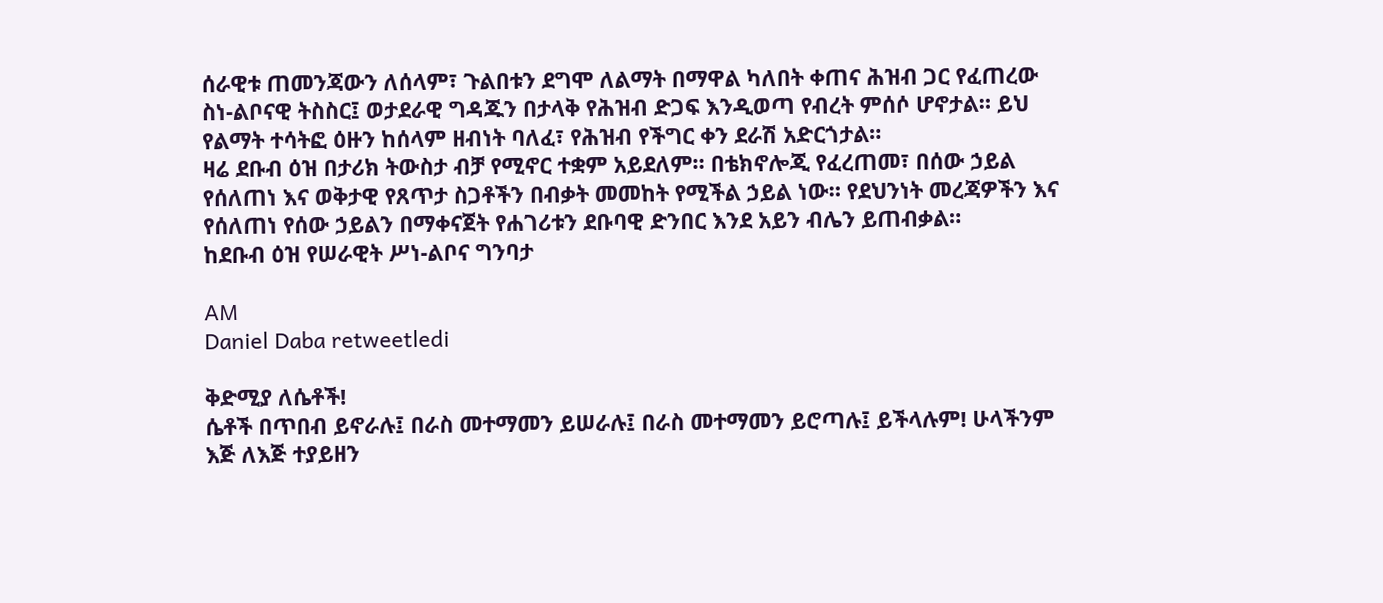ሰራዊቱ ጠመንጃውን ለሰላም፣ ጉልበቱን ደግሞ ለልማት በማዋል ካለበት ቀጠና ሕዝብ ጋር የፈጠረው ስነ-ልቦናዊ ትስስር፤ ወታደራዊ ግዳጁን በታላቅ የሕዝብ ድጋፍ እንዲወጣ የብረት ምሰሶ ሆኖታል። ይህ የልማት ተሳትፎ ዕዙን ከሰላም ዘብነት ባለፈ፣ የሕዝብ የችግር ቀን ደራሽ አድርጎታል።
ዛሬ ደቡብ ዕዝ በታሪክ ትውስታ ብቻ የሚኖር ተቋም አይደለም። በቴክኖሎጂ የፈረጠመ፣ በሰው ኃይል የሰለጠነ እና ወቅታዊ የጸጥታ ስጋቶችን በብቃት መመከት የሚችል ኃይል ነው። የደህንነት መረጃዎችን እና የሰለጠነ የሰው ኃይልን በማቀናጀት የሐገሪቱን ደቡባዊ ድንበር እንደ አይን ብሌን ይጠብቃል።
ከደቡብ ዕዝ የሠራዊት ሥነ-ልቦና ግንባታ

AM
Daniel Daba retweetledi

ቅድሚያ ለሴቶች!
ሴቶች በጥበብ ይኖራሉ፤ በራስ መተማመን ይሠራሉ፤ በራስ መተማመን ይሮጣሉ፤ ይችላሉም! ሁላችንም እጅ ለእጅ ተያይዘን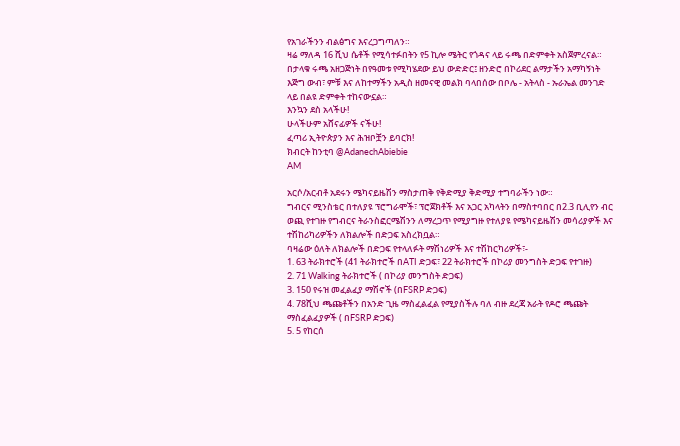የአገራችንን ብልፅግና እናረጋግጣለን።
ዛሬ ማለዳ 16 ሺህ ሴቶች የሚሳተፉበትን የ5 ኪሎ ሜትር የጎዳና ላይ ሩጫ በድምቀት አስጀምረናል። በታላቁ ሩጫ አዘጋጅነት በየዓመቱ የሚካሄደው ይህ ውድድር፤ ዘንድሮ በኮሪደር ልማታችን አማካኝነት እጅግ ውብ፣ ምቹ እና ለከተማችን አዲስ ዘመናዊ መልክ ባላበሰው በቦሌ - አትላስ - ኡራኤል መንገድ ላይ በልዩ ድምቀት ተከናውኗል።
እንኳን ደስ አላችሁ!
ሁላችሁም አሸናፊዎች ናችሁ!
ፈጣሪ ኢትዮጵያን እና ሕዝቦቿን ይባርክ!
ክብርት ከንቲባ @AdanechAbiebie
AM

አርሶ/አርብቶ አደሩን ሜካናይዜሽን ማስታጠቅ የቅድሚያ ቅድሚያ ተግባራችን ነው።
ግብርና ሚንስቴር በተለያዩ ፕሮግራሞች፣ ፕሮጀክቶች እና አጋር አካላትን በማስተባበር በ2.3 ቢሊየን ብር ወጪ የተገዙ የግብርና ትራንስፎርሜሽንን ለማረጋጥ የሚያግዙ የተለያዩ የሜካናይዜሽን መሳሪያዎች እና ተሽከሪካሪዎችን ለክልሎች በድጋፍ አስረክቧል።
ባዛሬው ዕለት ለክልሎች በድጋፍ የተላለፉት ማሽነሪዎች እና ተሽከርካሪዎች፣-
1. 63 ትራክተሮች (41 ትራክተሮች በATI ድጋፍ፣ 22 ትራክተሮች በኮሪያ መንግስት ድጋፍ የተገዙ)
2. 71 Walking ትራክተሮች ( በኮሪያ መንግስት ድጋፍ)
3. 150 የሩዝ መፈልፈያ ማሽኖች (በFSRP ድጋፍ)
4. 78ሺህ ጫጩቶችን በአንድ ጊዜ ማስፈልፈል የሚያስችሉ ባለ ብዙ ደረጃ አራት የዶሮ ጫጩት ማስፈልፈያዎች ( በFSRP ድጋፍ)
5. 5 የከርሰ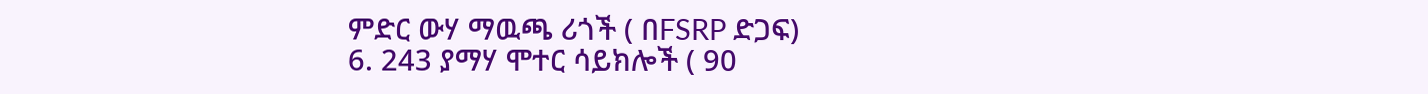ምድር ውሃ ማዉጫ ሪጎች ( በFSRP ድጋፍ)
6. 243 ያማሃ ሞተር ሳይክሎች ( 90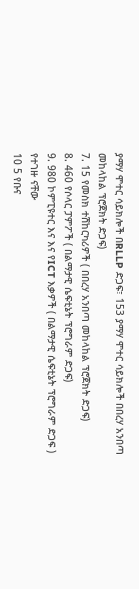ያማሃ ሞተር ሳይክሎች በRLLP ድጋፍ፣ 153 ያማሃ ሞተር ሳይክሎች በበረሃ አንበጣ መከላከል ፕሮጀክት ድጋፍ)
7. 15 የመስክ ተሽከርካሪዎች ( በበረሃ አንበጣ መከላከል ፕሮጀክት ድጋፍ)
8. 460 የሶላር ፓምፖች ( በልማታዊ ሴፍቲኔት ፕሮግራም ድጋፍ)
9. 980 ኮምፒዩተር እና እና የICT እቃዎች ( በልማታዊ ሴፍቲኔት ፕሮግራም ድጋፍ ) የተገዙ ናቸው
10 5 የቡና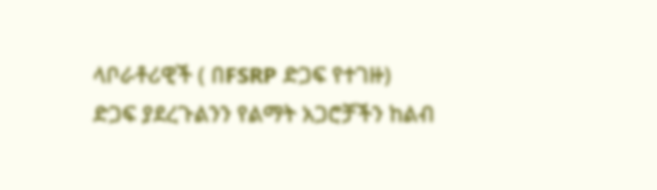ላቦራቶሪዊች ( በFSRP ድጋፍ የተገዙ)
ድጋፍ ያደረጉልንን የልማት አጋሮቻችን ከልብ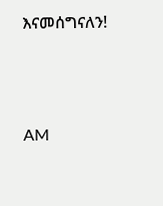እናመሰግናለን!




AM